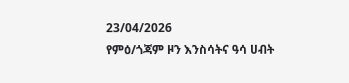23/04/2026
የምዕ/ጎጃም ዞን እንስሳትና ዓሳ ሀብት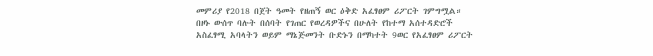መምሪያ የ2018 በጀት ዓመት የዘጠኝ ወር ዕቅድ አፈፃፀም ሪፖርት ገምግሟል።
በዞኑ ውሰጥ ባሉት በሰባት የገጠር የወረዳዎችና በሁለት የከተማ አሰተዳድሮች አስፈፃሚ አባላትን ወይም ማኔጅመንት ቡድኑን በማካተት 9ወር የአፈፃፀም ሪፖርት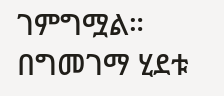ገምግሟል።
በግመገማ ሂደቱ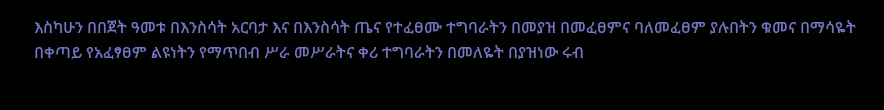እስካሁን በበጀት ዓመቱ በእንስሳት አርባታ እና በእንስሳት ጤና የተፈፀሙ ተግባራትን በመያዝ በመፈፀምና ባለመፈፀም ያሉበትን ቁመና በማሳዬት በቀጣይ የአፈፃፀም ልዩነትን የማጥበብ ሥራ መሥራትና ቀሪ ተግባራትን በመለዬት በያዝነው ሩብ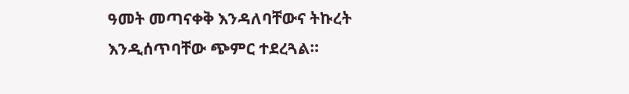ዓመት መጣናቀቅ እንዳለባቸውና ትኩረት እንዲሰጥባቸው ጭምር ተደረጓል።